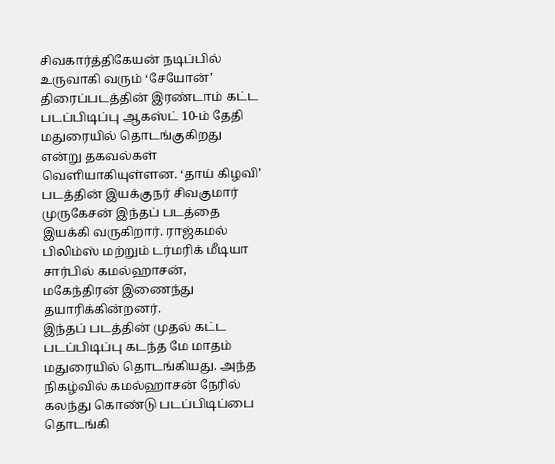சிவகார்த்திகேயன் நடிப்பில் உருவாகி வரும் ‘சேயோன்’ திரைப்படத்தின் இரண்டாம் கட்ட படப்பிடிப்பு ஆகஸ்ட் 10-ம் தேதி மதுரையில் தொடங்குகிறது என்று தகவல்கள் வெளியாகியுள்ளன. ‘தாய் கிழவி’ படத்தின் இயக்குநர் சிவகுமார் முருகேசன் இந்தப் படத்தை இயக்கி வருகிறார். ராஜ்கமல் பிலிம்ஸ் மற்றும் டர்மரிக் மீடியா சார்பில் கமல்ஹாசன், மகேந்திரன் இணைந்து தயாரிக்கின்றனர்.
இந்தப் படத்தின் முதல் கட்ட படப்பிடிப்பு கடந்த மே மாதம் மதுரையில் தொடங்கியது. அந்த நிகழ்வில் கமல்ஹாசன் நேரில் கலந்து கொண்டு படப்பிடிப்பை தொடங்கி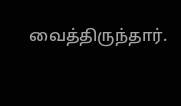வைத்திருந்தார்.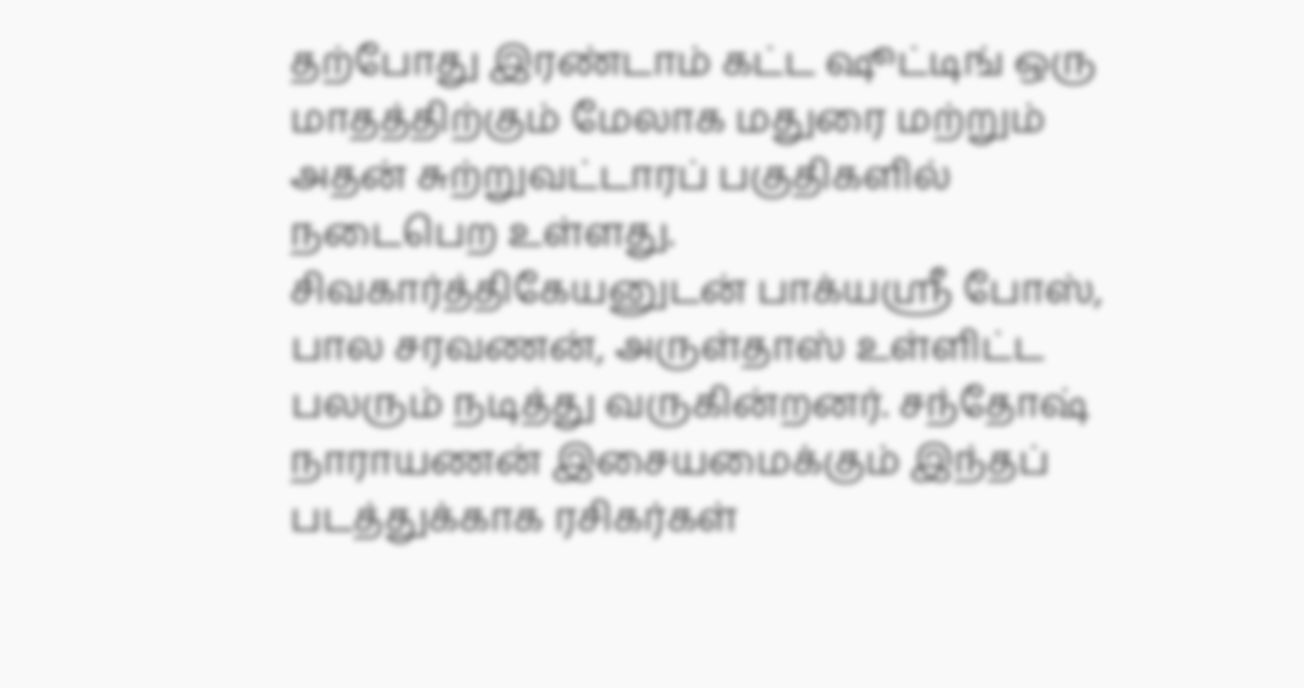தற்போது இரண்டாம் கட்ட ஷூட்டிங் ஒரு மாதத்திற்கும் மேலாக மதுரை மற்றும் அதன் சுற்றுவட்டாரப் பகுதிகளில் நடைபெற உள்ளது. சிவகார்த்திகேயனுடன் பாக்யஸ்ரீ போஸ், பால சரவணன், அருள்தாஸ் உள்ளிட்ட பலரும் நடித்து வருகின்றனர். சந்தோஷ் நாராயணன் இசையமைக்கும் இந்தப் படத்துக்காக ரசிகர்கள்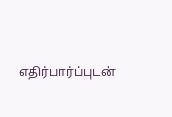எதிர்பார்ப்புடன்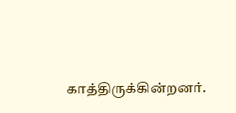காத்திருக்கின்றனர்.